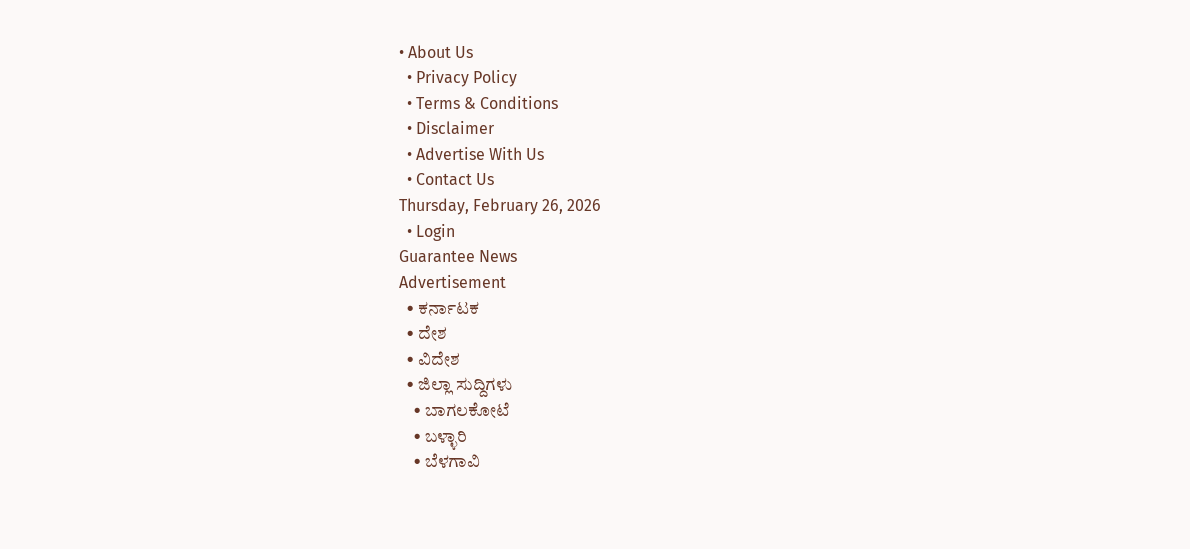• About Us
  • Privacy Policy
  • Terms & Conditions
  • Disclaimer
  • Advertise With Us
  • Contact Us
Thursday, February 26, 2026
  • Login
Guarantee News
Advertisement
  • ಕರ್ನಾಟಕ
  • ದೇಶ
  • ವಿದೇಶ
  • ಜಿಲ್ಲಾ ಸುದ್ದಿಗಳು
    • ಬಾಗಲಕೋಟೆ
    • ಬಳ್ಳಾರಿ
    • ಬೆಳಗಾವಿ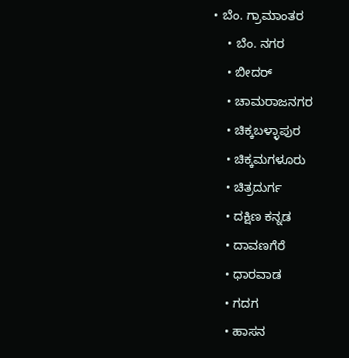• ಬೆಂ. ಗ್ರಾಮಾಂತರ
    • ಬೆಂ. ನಗರ
    • ಬೀದರ್
    • ಚಾಮರಾಜನಗರ
    • ಚಿಕ್ಕಬಳ್ಳಾಪುರ
    • ಚಿಕ್ಕಮಗಳೂರು
    • ಚಿತ್ರದುರ್ಗ
    • ದಕ್ಷಿಣ ಕನ್ನಡ
    • ದಾವಣಗೆರೆ
    • ಧಾರವಾಡ
    • ಗದಗ
    • ಹಾಸನ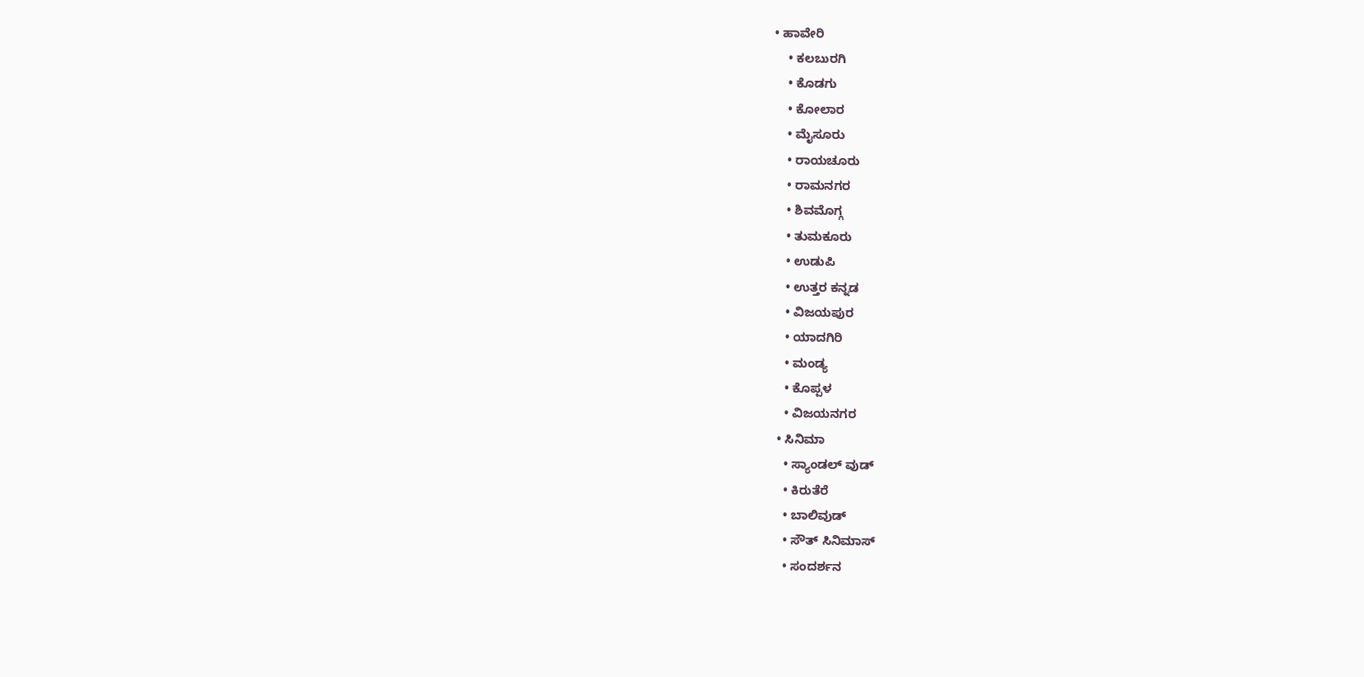• ಹಾವೇರಿ
    • ಕಲಬುರಗಿ
    • ಕೊಡಗು
    • ಕೋಲಾರ
    • ಮೈಸೂರು
    • ರಾಯಚೂರು
    • ರಾಮನಗರ
    • ಶಿವಮೊಗ್ಗ
    • ತುಮಕೂರು
    • ಉಡುಪಿ
    • ಉತ್ತರ ಕನ್ನಡ
    • ವಿಜಯಪುರ
    • ಯಾದಗಿರಿ
    • ಮಂಡ್ಯ
    • ಕೊಪ್ಪಳ
    • ವಿಜಯನಗರ
  • ಸಿನಿಮಾ
    • ಸ್ಯಾಂಡಲ್ ವುಡ್
    • ಕಿರುತೆರೆ
    • ಬಾಲಿವುಡ್
    • ಸೌತ್ ಸಿನಿಮಾಸ್
    • ಸಂದರ್ಶನ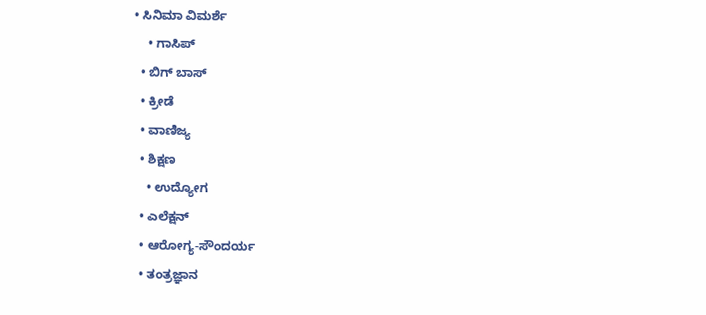• ಸಿನಿಮಾ ವಿಮರ್ಶೆ
    • ಗಾಸಿಪ್
  • ಬಿಗ್ ಬಾಸ್
  • ಕ್ರೀಡೆ
  • ವಾಣಿಜ್ಯ
  • ಶಿಕ್ಷಣ
    • ಉದ್ಯೋಗ
  • ಎಲೆಕ್ಷನ್
  • ಆರೋಗ್ಯ-ಸೌಂದರ್ಯ
  • ತಂತ್ರಜ್ಞಾನ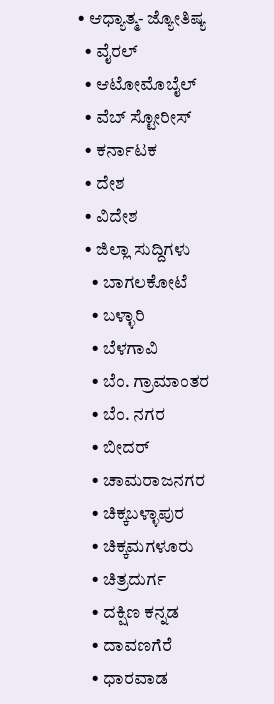• ಆಧ್ಯಾತ್ಮ- ಜ್ಯೋತಿಷ್ಯ
  • ವೈರಲ್
  • ಆಟೋಮೊಬೈಲ್
  • ವೆಬ್ ಸ್ಟೋರೀಸ್
  • ಕರ್ನಾಟಕ
  • ದೇಶ
  • ವಿದೇಶ
  • ಜಿಲ್ಲಾ ಸುದ್ದಿಗಳು
    • ಬಾಗಲಕೋಟೆ
    • ಬಳ್ಳಾರಿ
    • ಬೆಳಗಾವಿ
    • ಬೆಂ. ಗ್ರಾಮಾಂತರ
    • ಬೆಂ. ನಗರ
    • ಬೀದರ್
    • ಚಾಮರಾಜನಗರ
    • ಚಿಕ್ಕಬಳ್ಳಾಪುರ
    • ಚಿಕ್ಕಮಗಳೂರು
    • ಚಿತ್ರದುರ್ಗ
    • ದಕ್ಷಿಣ ಕನ್ನಡ
    • ದಾವಣಗೆರೆ
    • ಧಾರವಾಡ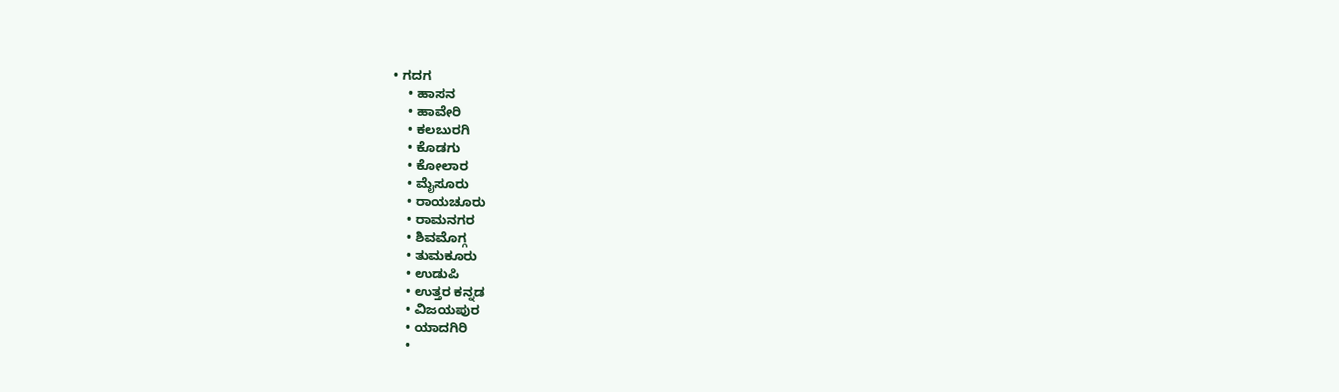• ಗದಗ
    • ಹಾಸನ
    • ಹಾವೇರಿ
    • ಕಲಬುರಗಿ
    • ಕೊಡಗು
    • ಕೋಲಾರ
    • ಮೈಸೂರು
    • ರಾಯಚೂರು
    • ರಾಮನಗರ
    • ಶಿವಮೊಗ್ಗ
    • ತುಮಕೂರು
    • ಉಡುಪಿ
    • ಉತ್ತರ ಕನ್ನಡ
    • ವಿಜಯಪುರ
    • ಯಾದಗಿರಿ
    •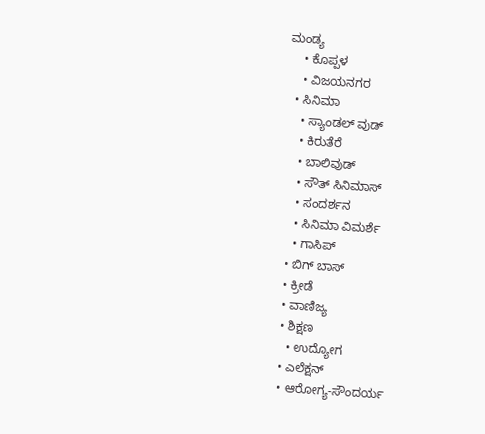ಮಂಡ್ಯ
    • ಕೊಪ್ಪಳ
    • ವಿಜಯನಗರ
  • ಸಿನಿಮಾ
    • ಸ್ಯಾಂಡಲ್ ವುಡ್
    • ಕಿರುತೆರೆ
    • ಬಾಲಿವುಡ್
    • ಸೌತ್ ಸಿನಿಮಾಸ್
    • ಸಂದರ್ಶನ
    • ಸಿನಿಮಾ ವಿಮರ್ಶೆ
    • ಗಾಸಿಪ್
  • ಬಿಗ್ ಬಾಸ್
  • ಕ್ರೀಡೆ
  • ವಾಣಿಜ್ಯ
  • ಶಿಕ್ಷಣ
    • ಉದ್ಯೋಗ
  • ಎಲೆಕ್ಷನ್
  • ಆರೋಗ್ಯ-ಸೌಂದರ್ಯ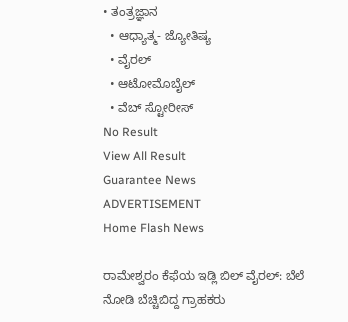• ತಂತ್ರಜ್ಞಾನ
  • ಆಧ್ಯಾತ್ಮ- ಜ್ಯೋತಿಷ್ಯ
  • ವೈರಲ್
  • ಆಟೋಮೊಬೈಲ್
  • ವೆಬ್ ಸ್ಟೋರೀಸ್
No Result
View All Result
Guarantee News
ADVERTISEMENT
Home Flash News

ರಾಮೇಶ್ವರಂ ಕೆಫೆಯ ಇಡ್ಲಿ ಬಿಲ್ ವೈರಲ್: ಬೆಲೆ ನೋಡಿ ಬೆಚ್ಚಿಬಿದ್ದ ಗ್ರಾಹಕರು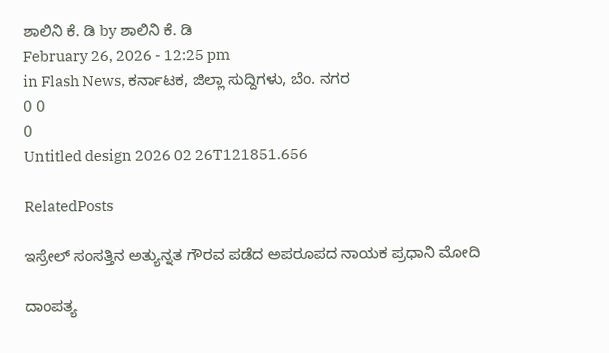ಶಾಲಿನಿ ಕೆ. ಡಿ by ಶಾಲಿನಿ ಕೆ. ಡಿ
February 26, 2026 - 12:25 pm
in Flash News, ಕರ್ನಾಟಕ, ಜಿಲ್ಲಾ ಸುದ್ದಿಗಳು, ಬೆಂ. ನಗರ
0 0
0
Untitled design 2026 02 26T121851.656

RelatedPosts

ಇಸ್ರೇಲ್ ಸಂಸತ್ತಿನ ಅತ್ಯುನ್ನತ ಗೌರವ ಪಡೆದ ಅಪರೂಪದ ನಾಯಕ ಪ್ರಧಾನಿ ಮೋದಿ

ದಾಂಪತ್ಯ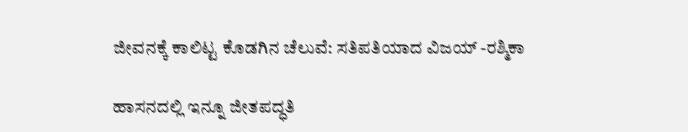ಜೀವನಕ್ಕೆ ಕಾಲಿಟ್ಟ ಕೊಡಗಿನ ಚೆಲುವೆ: ಸತಿಪತಿಯಾದ ವಿಜಯ್ -ರಶ್ಮಿಕಾ

ಹಾಸನದಲ್ಲಿ ಇನ್ನೂ ಜೀತಪದ್ಧತಿ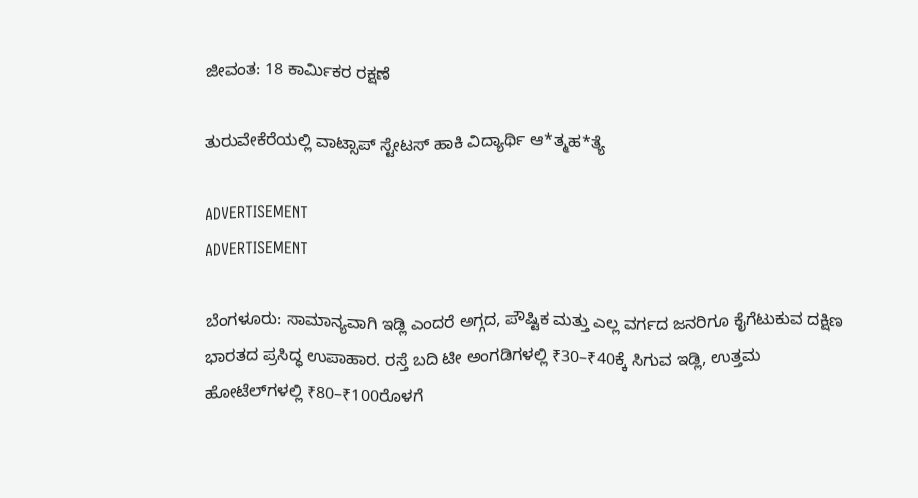ಜೀವಂತ: 18 ಕಾರ್ಮಿಕರ ರಕ್ಷಣೆ

ತುರುವೇಕೆರೆಯಲ್ಲಿ ವಾಟ್ಸಾಪ್ ಸ್ಟೇಟಸ್ ಹಾಕಿ ವಿದ್ಯಾರ್ಥಿ ಆ*ತ್ಮಹ*ತ್ಯೆ

ADVERTISEMENT
ADVERTISEMENT

ಬೆಂಗಳೂರು: ಸಾಮಾನ್ಯವಾಗಿ ಇಡ್ಲಿ ಎಂದರೆ ಅಗ್ಗದ, ಪೌಷ್ಟಿಕ ಮತ್ತು ಎಲ್ಲ ವರ್ಗದ ಜನರಿಗೂ ಕೈಗೆಟುಕುವ ದಕ್ಷಿಣ ಭಾರತದ ಪ್ರಸಿದ್ಧ ಉಪಾಹಾರ. ರಸ್ತೆ ಬದಿ ಟೀ ಅಂಗಡಿಗಳಲ್ಲಿ ₹30–₹40ಕ್ಕೆ ಸಿಗುವ ಇಡ್ಲಿ, ಉತ್ತಮ ಹೋಟೆಲ್‌ಗಳಲ್ಲಿ ₹80–₹100ರೊಳಗೆ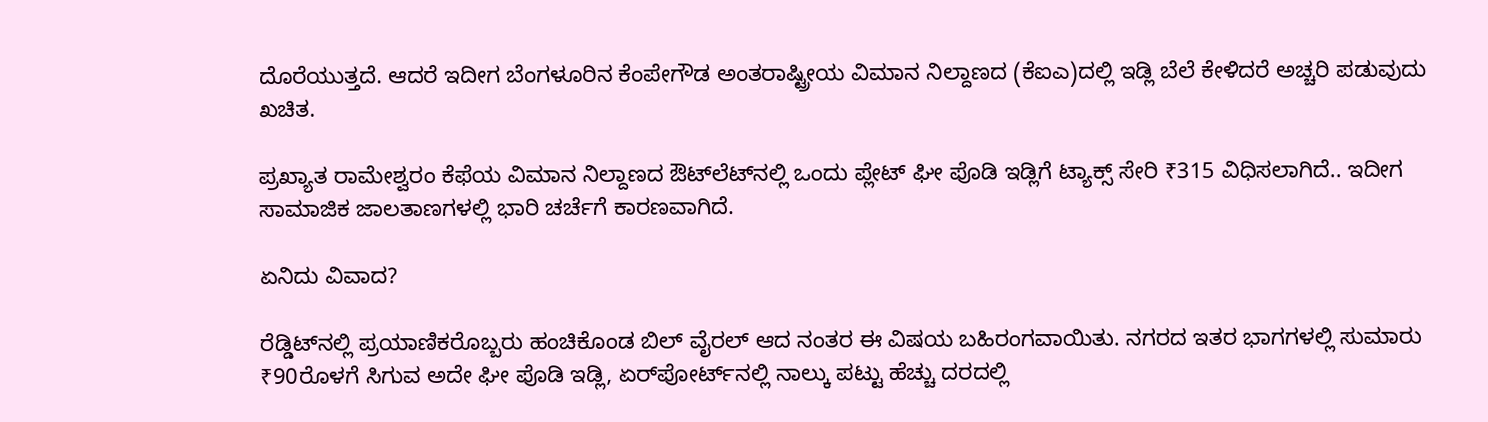ದೊರೆಯುತ್ತದೆ. ಆದರೆ ಇದೀಗ ಬೆಂಗಳೂರಿನ ಕೆಂಪೇಗೌಡ ಅಂತರಾಷ್ಟ್ರೀಯ ವಿಮಾನ ನಿಲ್ದಾಣದ (ಕೆಐಎ)ದಲ್ಲಿ ಇಡ್ಲಿ ಬೆಲೆ ಕೇಳಿದರೆ ಅಚ್ಚರಿ ಪಡುವುದು ಖಚಿತ.

ಪ್ರಖ್ಯಾತ ರಾಮೇಶ್ವರಂ ಕೆಫೆಯ ವಿಮಾನ ನಿಲ್ದಾಣದ ಔಟ್‌ಲೆಟ್‌ನಲ್ಲಿ ಒಂದು ಪ್ಲೇಟ್ ಘೀ ಪೊಡಿ ಇಡ್ಲಿಗೆ ಟ್ಯಾಕ್ಸ್ ಸೇರಿ ₹315 ವಿಧಿಸಲಾಗಿದೆ.. ಇದೀಗ ಸಾಮಾಜಿಕ ಜಾಲತಾಣಗಳಲ್ಲಿ ಭಾರಿ ಚರ್ಚೆಗೆ ಕಾರಣವಾಗಿದೆ.

ಏನಿದು ವಿವಾದ?

ರೆಡ್ಡಿಟ್‌ನಲ್ಲಿ ಪ್ರಯಾಣಿಕರೊಬ್ಬರು ಹಂಚಿಕೊಂಡ ಬಿಲ್ ವೈರಲ್ ಆದ ನಂತರ ಈ ವಿಷಯ ಬಹಿರಂಗವಾಯಿತು. ನಗರದ ಇತರ ಭಾಗಗಳಲ್ಲಿ ಸುಮಾರು ₹90ರೊಳಗೆ ಸಿಗುವ ಅದೇ ಘೀ ಪೊಡಿ ಇಡ್ಲಿ, ಏರ್‌ಪೋರ್ಟ್‌ನಲ್ಲಿ ನಾಲ್ಕು ಪಟ್ಟು ಹೆಚ್ಚು ದರದಲ್ಲಿ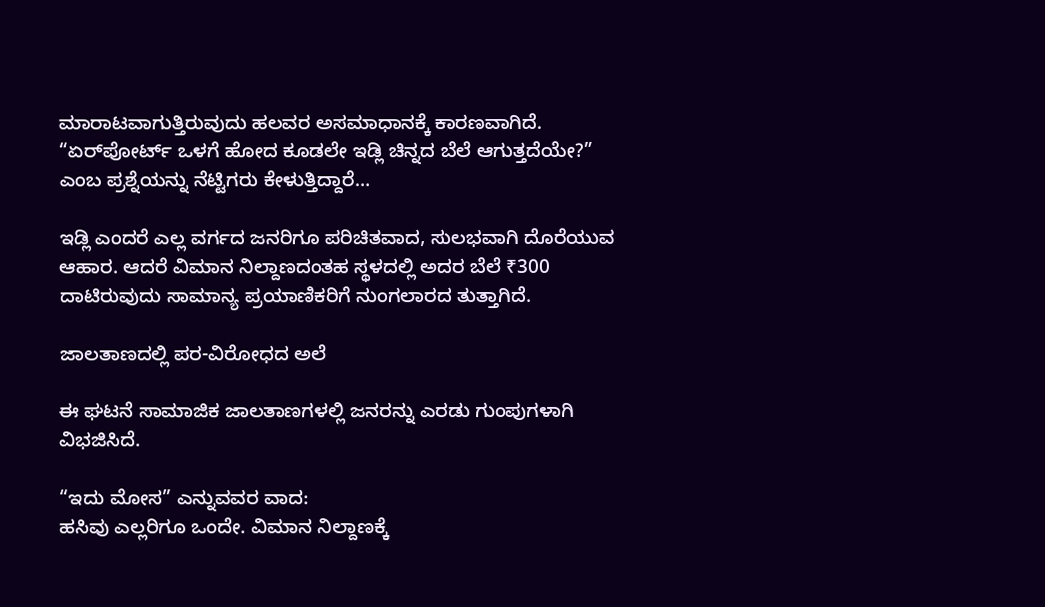ಮಾರಾಟವಾಗುತ್ತಿರುವುದು ಹಲವರ ಅಸಮಾಧಾನಕ್ಕೆ ಕಾರಣವಾಗಿದೆ. “ಏರ್‌ಪೋರ್ಟ್ ಒಳಗೆ ಹೋದ ಕೂಡಲೇ ಇಡ್ಲಿ ಚಿನ್ನದ ಬೆಲೆ ಆಗುತ್ತದೆಯೇ?” ಎಂಬ ಪ್ರಶ್ನೆಯನ್ನು ನೆಟ್ಟಿಗರು ಕೇಳುತ್ತಿದ್ದಾರೆ…

ಇಡ್ಲಿ ಎಂದರೆ ಎಲ್ಲ ವರ್ಗದ ಜನರಿಗೂ ಪರಿಚಿತವಾದ, ಸುಲಭವಾಗಿ ದೊರೆಯುವ ಆಹಾರ. ಆದರೆ ವಿಮಾನ ನಿಲ್ದಾಣದಂತಹ ಸ್ಥಳದಲ್ಲಿ ಅದರ ಬೆಲೆ ₹300 ದಾಟಿರುವುದು ಸಾಮಾನ್ಯ ಪ್ರಯಾಣಿಕರಿಗೆ ನುಂಗಲಾರದ ತುತ್ತಾಗಿದೆ.

ಜಾಲತಾಣದಲ್ಲಿ ಪರ-ವಿರೋಧದ ಅಲೆ

ಈ ಘಟನೆ ಸಾಮಾಜಿಕ ಜಾಲತಾಣಗಳಲ್ಲಿ ಜನರನ್ನು ಎರಡು ಗುಂಪುಗಳಾಗಿ ವಿಭಜಿಸಿದೆ.

“ಇದು ಮೋಸ” ಎನ್ನುವವರ ವಾದ:
ಹಸಿವು ಎಲ್ಲರಿಗೂ ಒಂದೇ. ವಿಮಾನ ನಿಲ್ದಾಣಕ್ಕೆ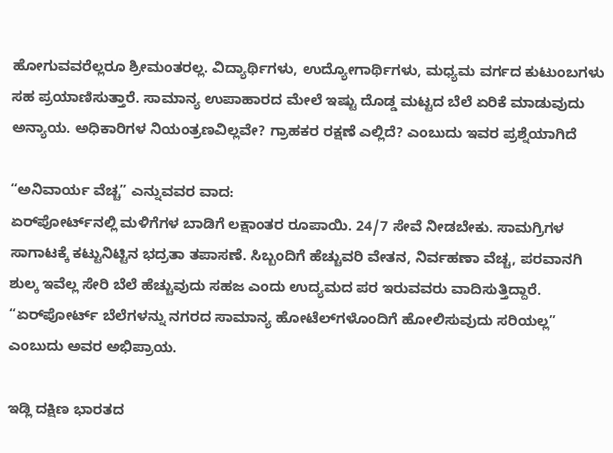ಹೋಗುವವರೆಲ್ಲರೂ ಶ್ರೀಮಂತರಲ್ಲ. ವಿದ್ಯಾರ್ಥಿಗಳು, ಉದ್ಯೋಗಾರ್ಥಿಗಳು, ಮಧ್ಯಮ ವರ್ಗದ ಕುಟುಂಬಗಳು ಸಹ ಪ್ರಯಾಣಿಸುತ್ತಾರೆ. ಸಾಮಾನ್ಯ ಉಪಾಹಾರದ ಮೇಲೆ ಇಷ್ಟು ದೊಡ್ಡ ಮಟ್ಟದ ಬೆಲೆ ಏರಿಕೆ ಮಾಡುವುದು ಅನ್ಯಾಯ. ಅಧಿಕಾರಿಗಳ ನಿಯಂತ್ರಣವಿಲ್ಲವೇ? ಗ್ರಾಹಕರ ರಕ್ಷಣೆ ಎಲ್ಲಿದೆ? ಎಂಬುದು ಇವರ ಪ್ರಶ್ನೆಯಾಗಿದೆ

“ಅನಿವಾರ್ಯ ವೆಚ್ಚ” ಎನ್ನುವವರ ವಾದ:
ಏರ್‌ಪೋರ್ಟ್‌ನಲ್ಲಿ ಮಳಿಗೆಗಳ ಬಾಡಿಗೆ ಲಕ್ಷಾಂತರ ರೂಪಾಯಿ. 24/7 ಸೇವೆ ನೀಡಬೇಕು. ಸಾಮಗ್ರಿಗಳ ಸಾಗಾಟಕ್ಕೆ ಕಟ್ಟುನಿಟ್ಟಿನ ಭದ್ರತಾ ತಪಾಸಣೆ. ಸಿಬ್ಬಂದಿಗೆ ಹೆಚ್ಚುವರಿ ವೇತನ, ನಿರ್ವಹಣಾ ವೆಚ್ಚ, ಪರವಾನಗಿ ಶುಲ್ಕ ಇವೆಲ್ಲ ಸೇರಿ ಬೆಲೆ ಹೆಚ್ಚುವುದು ಸಹಜ ಎಂದು ಉದ್ಯಮದ ಪರ ಇರುವವರು ವಾದಿಸುತ್ತಿದ್ದಾರೆ. “ಏರ್‌ಪೋರ್ಟ್‌ ಬೆಲೆಗಳನ್ನು ನಗರದ ಸಾಮಾನ್ಯ ಹೋಟೆಲ್‌ಗಳೊಂದಿಗೆ ಹೋಲಿಸುವುದು ಸರಿಯಲ್ಲ” ಎಂಬುದು ಅವರ ಅಭಿಪ್ರಾಯ.

ಇಡ್ಲಿ ದಕ್ಷಿಣ ಭಾರತದ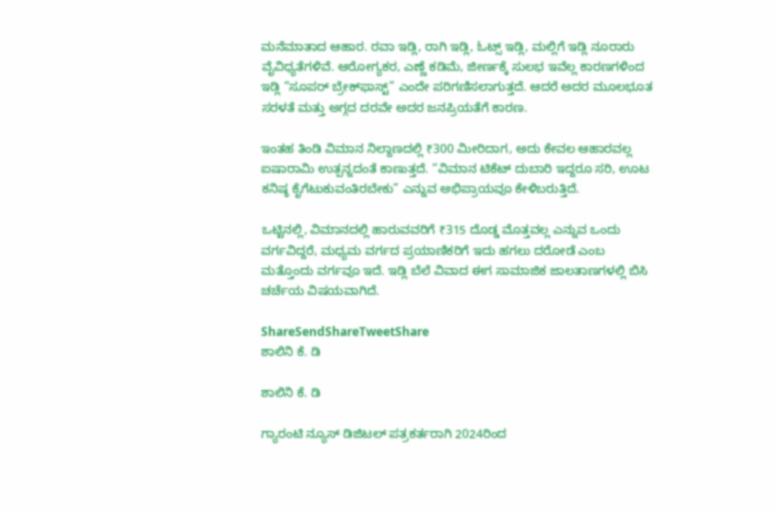ಮನೆಮಾತಾದ ಆಹಾರ. ರವಾ ಇಡ್ಲಿ, ರಾಗಿ ಇಡ್ಲಿ, ಓಟ್ಸ್ ಇಡ್ಲಿ, ಮಲ್ಲಿಗೆ ಇಡ್ಲಿ ನೂರಾರು ವೈವಿಧ್ಯತೆಗಳಿವೆ. ಆರೋಗ್ಯಕರ, ಎಣ್ಣೆ ಕಡಿಮೆ, ಜೀರ್ಣಕ್ಕೆ ಸುಲಭ ಇವೆಲ್ಲ ಕಾರಣಗಳಿಂದ ಇಡ್ಲಿ “ಸೂಪರ್ ಬ್ರೇಕ್‌ಫಾಸ್ಟ್” ಎಂದೇ ಪರಿಗಣಿಸಲಾಗುತ್ತದೆ. ಆದರೆ ಅದರ ಮೂಲಭೂತ ಸರಳತೆ ಮತ್ತು ಅಗ್ಗದ ದರವೇ ಅದರ ಜನಪ್ರಿಯತೆಗೆ ಕಾರಣ.

ಇಂತಹ ತಿಂಡಿ ವಿಮಾನ ನಿಲ್ದಾಣದಲ್ಲಿ ₹300 ಮೀರಿದಾಗ, ಅದು ಕೇವಲ ಆಹಾರವಲ್ಲ ಐಷಾರಾಮಿ ಉತ್ಪನ್ನದಂತೆ ಕಾಣುತ್ತದೆ. “ವಿಮಾನ ಟಿಕೆಟ್ ದುಬಾರಿ ಇದ್ದರೂ ಸರಿ, ಊಟ ಕನಿಷ್ಠ ಕೈಗೆಟುಕುವಂತಿರಬೇಕು” ಎನ್ನುವ ಅಭಿಪ್ರಾಯವೂ ಕೇಳಿಬರುತ್ತಿದೆ.

ಒಟ್ಟಿನಲ್ಲಿ, ವಿಮಾನದಲ್ಲಿ ಹಾರುವವರಿಗೆ ₹315 ದೊಡ್ಡ ಮೊತ್ತವಲ್ಲ ಎನ್ನುವ ಒಂದು ವರ್ಗವಿದ್ದರೆ, ಮಧ್ಯಮ ವರ್ಗದ ಪ್ರಯಾಣಿಕರಿಗೆ ಇದು ಹಗಲು ದರೋಡೆ ಎಂಬ ಮತ್ತೊಂದು ವರ್ಗವೂ ಇದೆ. ಇಡ್ಲಿ ಬೆಲೆ ವಿವಾದ ಈಗ ಸಾಮಾಜಿಕ ಜಾಲತಾಣಗಳಲ್ಲಿ ಬಿಸಿ ಚರ್ಚೆಯ ವಿಷಯವಾಗಿದೆ.

ShareSendShareTweetShare
ಶಾಲಿನಿ ಕೆ. ಡಿ

ಶಾಲಿನಿ ಕೆ. ಡಿ

ಗ್ಯಾರಂಟಿ ನ್ಯೂಸ್ ಡಿಜಿಟಲ್ ಪತ್ರಕರ್ತರಾಗಿ 2024ರಿಂದ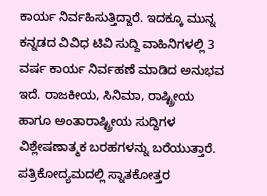ಕಾರ್ಯ ನಿರ್ವಹಿಸುತ್ತಿದ್ದಾರೆ. ಇದಕ್ಕೂ ಮುನ್ನ ಕನ್ನಡದ ವಿವಿಧ ಟಿವಿ ಸುದ್ದಿ ವಾಹಿನಿಗಳಲ್ಲಿ 3 ವರ್ಷ ಕಾರ್ಯ ನಿರ್ವಹಣೆ ಮಾಡಿದ ಅನುಭವ ಇದೆ. ರಾಜಕೀಯ, ಸಿನಿಮಾ, ರಾಷ್ಟ್ರೀಯ ಹಾಗೂ ಅಂತಾರಾಷ್ಟ್ರೀಯ ಸುದ್ದಿಗಳ ವಿಶ್ಲೇಷಣಾತ್ಮಕ ಬರಹಗಳನ್ನು ಬರೆಯುತ್ತಾರೆ. ಪತ್ರಿಕೋದ್ಯಮದಲ್ಲಿ ಸ್ನಾತಕೋತ್ತರ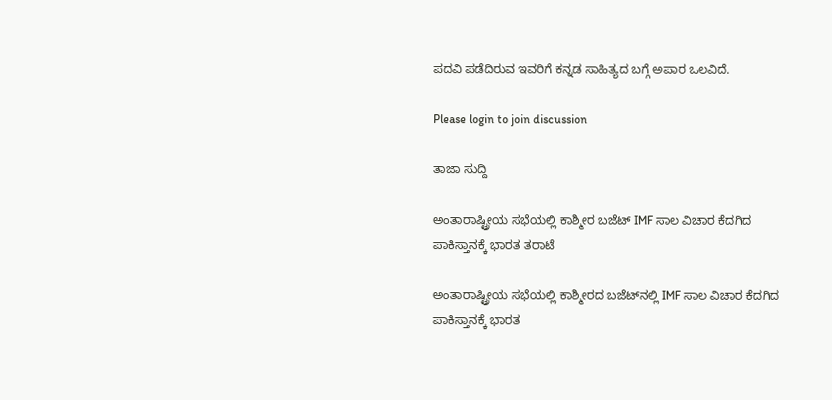ಪದವಿ ಪಡೆದಿರುವ ಇವರಿಗೆ ಕನ್ನಡ ಸಾಹಿತ್ಯದ ಬಗ್ಗೆ ಅಪಾರ ಒಲವಿದೆ.

Please login to join discussion

ತಾಜಾ ಸುದ್ದಿ

ಅಂತಾರಾಷ್ಟ್ರೀಯ ಸಭೆಯಲ್ಲಿ ಕಾಶ್ಮೀರ ಬಜೆಟ್ IMF ಸಾಲ ವಿಚಾರ ಕೆದಗಿದ ಪಾಕಿಸ್ತಾನಕ್ಕೆ ಭಾರತ ತರಾಟೆ

ಅಂತಾರಾಷ್ಟ್ರೀಯ ಸಭೆಯಲ್ಲಿ ಕಾಶ್ಮೀರದ ಬಜೆಟ್‌‌ನಲ್ಲಿ IMF ಸಾಲ ವಿಚಾರ ಕೆದಗಿದ ಪಾಕಿಸ್ತಾನಕ್ಕೆ ಭಾರತ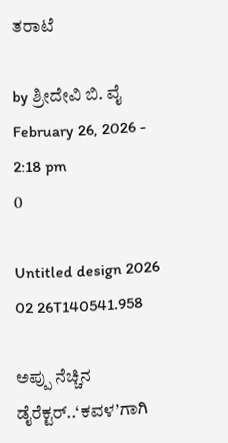ತರಾಟೆ

by ಶ್ರೀದೇವಿ ಬಿ. ವೈ
February 26, 2026 - 2:18 pm
0

Untitled design 2026 02 26T140541.958

ಅಪ್ಪು ನೆಚ್ಚಿನ ಡೈರೆಕ್ಟರ್..‘ಕವಳ’ಗಾಗಿ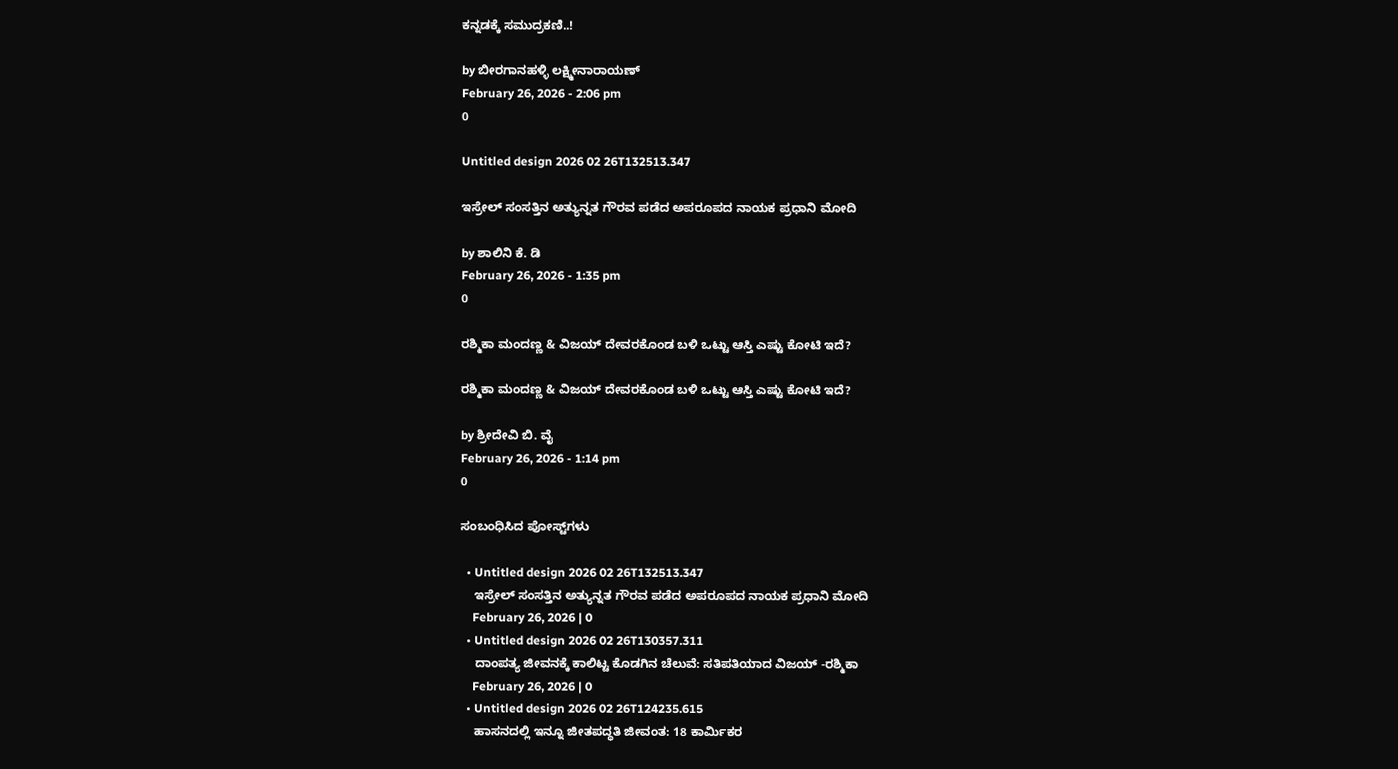ಕನ್ನಡಕ್ಕೆ ಸಮುದ್ರಕಣಿ..!

by ಬೀರಗಾನಹಳ್ಳಿ ಲಕ್ಷ್ಮೀನಾರಾಯಣ್
February 26, 2026 - 2:06 pm
0

Untitled design 2026 02 26T132513.347

ಇಸ್ರೇಲ್ ಸಂಸತ್ತಿನ ಅತ್ಯುನ್ನತ ಗೌರವ ಪಡೆದ ಅಪರೂಪದ ನಾಯಕ ಪ್ರಧಾನಿ ಮೋದಿ

by ಶಾಲಿನಿ ಕೆ. ಡಿ
February 26, 2026 - 1:35 pm
0

ರಶ್ಮಿಕಾ ಮಂದಣ್ಣ & ವಿಜಯ್ ದೇವರಕೊಂಡ ಬಳಿ ಒಟ್ಟು ಆಸ್ತಿ ಎಷ್ಟು ಕೋಟಿ ಇದೆ?

ರಶ್ಮಿಕಾ ಮಂದಣ್ಣ & ವಿಜಯ್ ದೇವರಕೊಂಡ ಬಳಿ ಒಟ್ಟು ಆಸ್ತಿ ಎಷ್ಟು ಕೋಟಿ ಇದೆ?

by ಶ್ರೀದೇವಿ ಬಿ. ವೈ
February 26, 2026 - 1:14 pm
0

ಸಂಬಂಧಿಸಿದ ಪೋಸ್ಟ್‌ಗಳು

  • Untitled design 2026 02 26T132513.347
    ಇಸ್ರೇಲ್ ಸಂಸತ್ತಿನ ಅತ್ಯುನ್ನತ ಗೌರವ ಪಡೆದ ಅಪರೂಪದ ನಾಯಕ ಪ್ರಧಾನಿ ಮೋದಿ
    February 26, 2026 | 0
  • Untitled design 2026 02 26T130357.311
    ದಾಂಪತ್ಯ ಜೀವನಕ್ಕೆ ಕಾಲಿಟ್ಟ ಕೊಡಗಿನ ಚೆಲುವೆ: ಸತಿಪತಿಯಾದ ವಿಜಯ್ -ರಶ್ಮಿಕಾ
    February 26, 2026 | 0
  • Untitled design 2026 02 26T124235.615
    ಹಾಸನದಲ್ಲಿ ಇನ್ನೂ ಜೀತಪದ್ಧತಿ ಜೀವಂತ: 18 ಕಾರ್ಮಿಕರ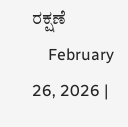ರಕ್ಷಣೆ
    February 26, 2026 |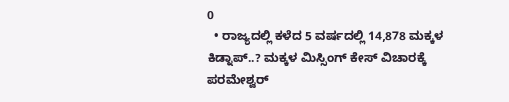0
  • ರಾಜ್ಯದಲ್ಲಿ ಕಳೆದ 5 ವರ್ಷದಲ್ಲಿ 14,878 ಮಕ್ಕಳ ಕಿಡ್ನಾಪ್..? ಮಕ್ಕಳ ಮಿಸ್ಸಿಂಗ್ ಕೇಸ್ ವಿಚಾರಕ್ಕೆ ಪರಮೇಶ್ವರ್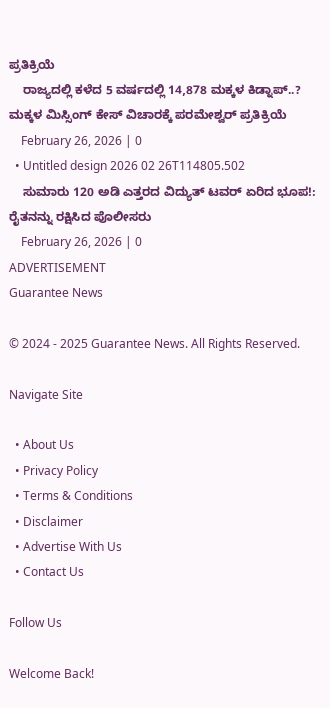ಪ್ರತಿಕ್ರಿಯೆ
    ರಾಜ್ಯದಲ್ಲಿ ಕಳೆದ 5 ವರ್ಷದಲ್ಲಿ 14,878 ಮಕ್ಕಳ ಕಿಡ್ನಾಪ್..? ಮಕ್ಕಳ ಮಿಸ್ಸಿಂಗ್ ಕೇಸ್ ವಿಚಾರಕ್ಕೆ ಪರಮೇಶ್ವರ್ ಪ್ರತಿಕ್ರಿಯೆ
    February 26, 2026 | 0
  • Untitled design 2026 02 26T114805.502
    ಸುಮಾರು 120 ಅಡಿ ಎತ್ತರದ ವಿದ್ಯುತ್ ಟವರ್ ಏರಿದ ಭೂಪ!: ರೈತನನ್ನು ರಕ್ಷಿಸಿದ ಪೊಲೀಸರು
    February 26, 2026 | 0
ADVERTISEMENT
Guarantee News

© 2024 - 2025 Guarantee News. All Rights Reserved.

Navigate Site

  • About Us
  • Privacy Policy
  • Terms & Conditions
  • Disclaimer
  • Advertise With Us
  • Contact Us

Follow Us

Welcome Back!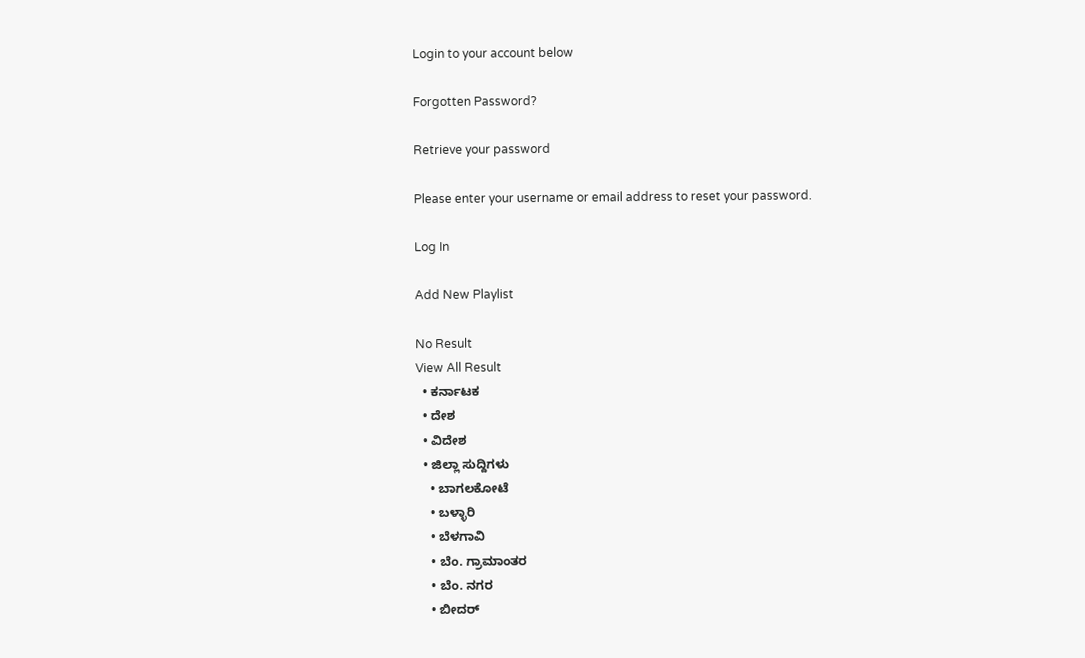Login to your account below

Forgotten Password?

Retrieve your password

Please enter your username or email address to reset your password.

Log In

Add New Playlist

No Result
View All Result
  • ಕರ್ನಾಟಕ
  • ದೇಶ
  • ವಿದೇಶ
  • ಜಿಲ್ಲಾ ಸುದ್ದಿಗಳು
    • ಬಾಗಲಕೋಟೆ
    • ಬಳ್ಳಾರಿ
    • ಬೆಳಗಾವಿ
    • ಬೆಂ. ಗ್ರಾಮಾಂತರ
    • ಬೆಂ. ನಗರ
    • ಬೀದರ್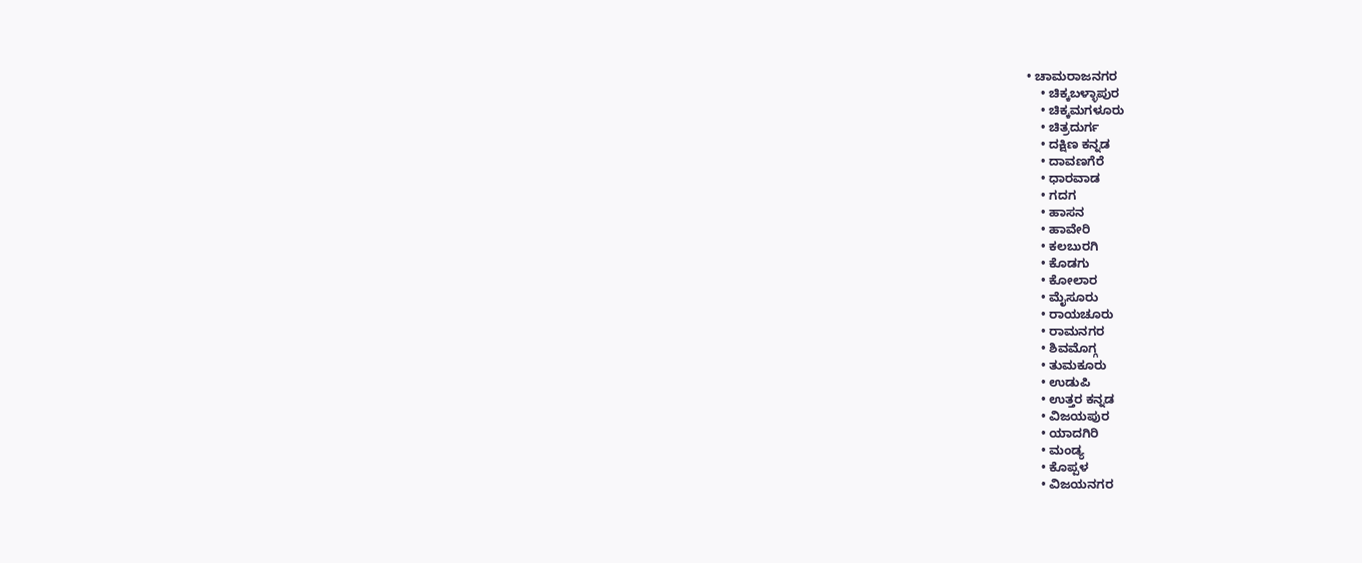• ಚಾಮರಾಜನಗರ
    • ಚಿಕ್ಕಬಳ್ಳಾಪುರ
    • ಚಿಕ್ಕಮಗಳೂರು
    • ಚಿತ್ರದುರ್ಗ
    • ದಕ್ಷಿಣ ಕನ್ನಡ
    • ದಾವಣಗೆರೆ
    • ಧಾರವಾಡ
    • ಗದಗ
    • ಹಾಸನ
    • ಹಾವೇರಿ
    • ಕಲಬುರಗಿ
    • ಕೊಡಗು
    • ಕೋಲಾರ
    • ಮೈಸೂರು
    • ರಾಯಚೂರು
    • ರಾಮನಗರ
    • ಶಿವಮೊಗ್ಗ
    • ತುಮಕೂರು
    • ಉಡುಪಿ
    • ಉತ್ತರ ಕನ್ನಡ
    • ವಿಜಯಪುರ
    • ಯಾದಗಿರಿ
    • ಮಂಡ್ಯ
    • ಕೊಪ್ಪಳ
    • ವಿಜಯನಗರ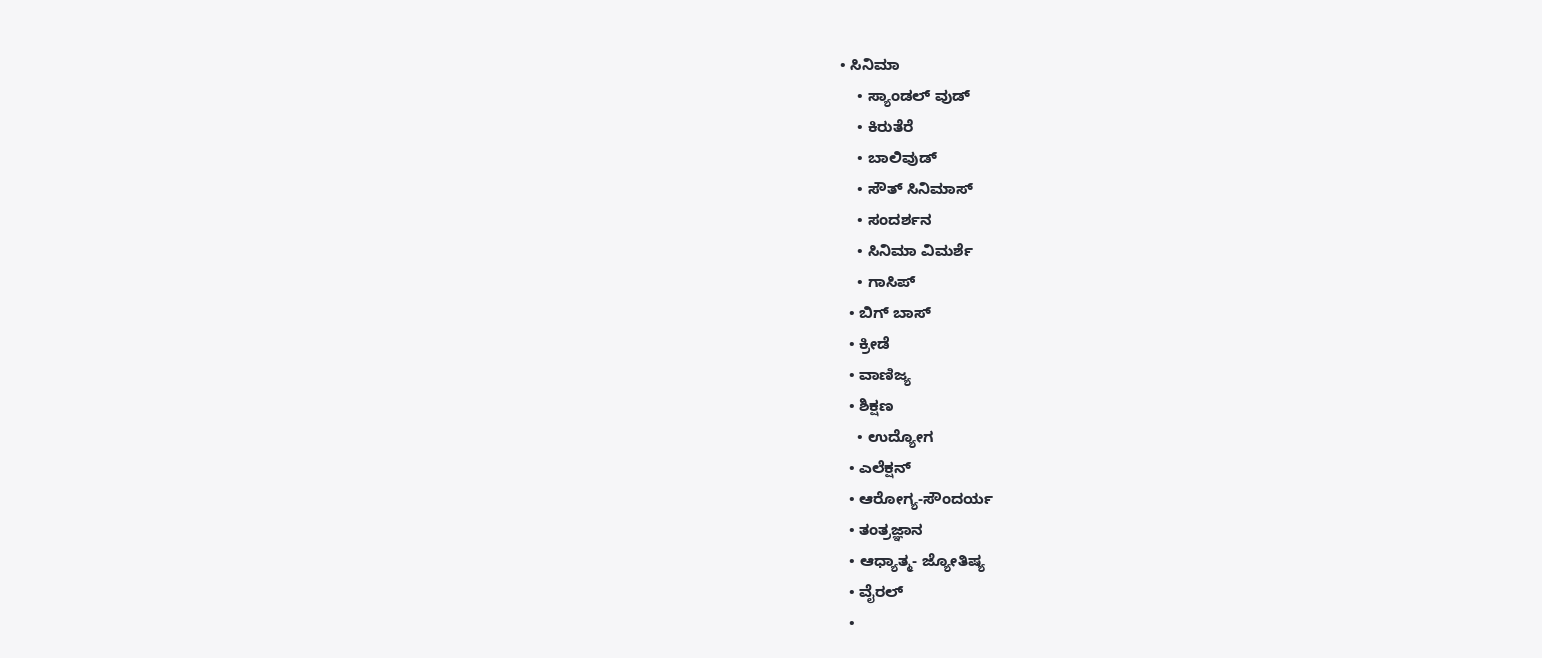• ಸಿನಿಮಾ
    • ಸ್ಯಾಂಡಲ್ ವುಡ್
    • ಕಿರುತೆರೆ
    • ಬಾಲಿವುಡ್
    • ಸೌತ್ ಸಿನಿಮಾಸ್
    • ಸಂದರ್ಶನ
    • ಸಿನಿಮಾ ವಿಮರ್ಶೆ
    • ಗಾಸಿಪ್
  • ಬಿಗ್ ಬಾಸ್
  • ಕ್ರೀಡೆ
  • ವಾಣಿಜ್ಯ
  • ಶಿಕ್ಷಣ
    • ಉದ್ಯೋಗ
  • ಎಲೆಕ್ಷನ್
  • ಆರೋಗ್ಯ-ಸೌಂದರ್ಯ
  • ತಂತ್ರಜ್ಞಾನ
  • ಆಧ್ಯಾತ್ಮ- ಜ್ಯೋತಿಷ್ಯ
  • ವೈರಲ್
  •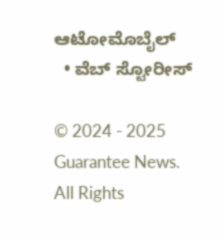ಆಟೋಮೊಬೈಲ್
  • ವೆಬ್ ಸ್ಟೋರೀಸ್

© 2024 - 2025 Guarantee News. All Rights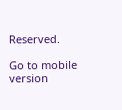Reserved.

Go to mobile version